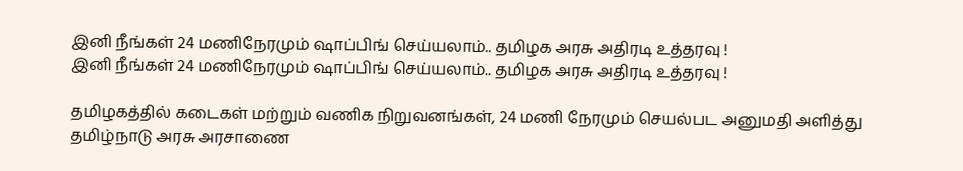இனி நீங்கள் 24 மணிநேரமும் ஷாப்பிங் செய்யலாம்.. தமிழக அரசு அதிரடி உத்தரவு !
இனி நீங்கள் 24 மணிநேரமும் ஷாப்பிங் செய்யலாம்.. தமிழக அரசு அதிரடி உத்தரவு !

தமிழகத்தில் கடைகள் மற்றும் வணிக நிறுவனங்கள், 24 மணி நேரமும் செயல்பட அனுமதி அளித்து தமிழ்நாடு அரசு அரசாணை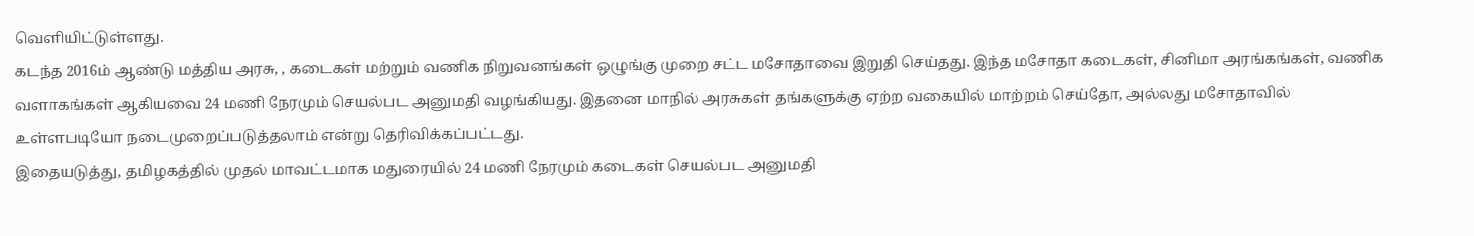வெளியிட்டுள்ளது.
கடந்த 2016ம் ஆண்டு மத்திய அரசு, , கடைகள் மற்றும் வணிக நிறுவனங்கள் ஒழுங்கு முறை சட்ட மசோதாவை இறுதி செய்தது. இந்த மசோதா கடைகள், சினிமா அரங்கங்கள், வணிக வளாகங்கள் ஆகியவை 24 மணி நேரமும் செயல்பட அனுமதி வழங்கியது. இதனை மாநில் அரசுகள் தங்களுக்கு ஏற்ற வகையில் மாற்றம் செய்தோ, அல்லது மசோதாவில் உள்ளபடியோ நடைமுறைப்படுத்தலாம் என்று தெரிவிக்கப்பட்டது.
இதையடுத்து, தமிழகத்தில் முதல் மாவட்டமாக மதுரையில் 24 மணி நேரமும் கடைகள் செயல்பட அனுமதி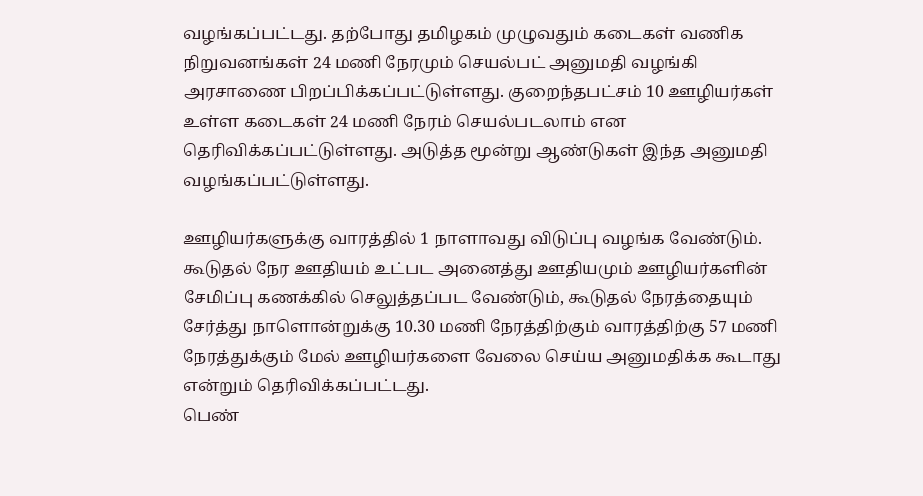வழங்கப்பட்டது. தற்போது தமிழகம் முழுவதும் கடைகள் வணிக நிறுவனங்கள் 24 மணி நேரமும் செயல்பட் அனுமதி வழங்கி அரசாணை பிறப்பிக்கப்பட்டுள்ளது. குறைந்தபட்சம் 10 ஊழியர்கள் உள்ள கடைகள் 24 மணி நேரம் செயல்படலாம் என தெரிவிக்கப்பட்டுள்ளது. அடுத்த மூன்று ஆண்டுகள் இந்த அனுமதி வழங்கப்பட்டுள்ளது.

ஊழியர்களுக்கு வாரத்தில் 1 நாளாவது விடுப்பு வழங்க வேண்டும். கூடுதல் நேர ஊதியம் உட்பட அனைத்து ஊதியமும் ஊழியர்களின் சேமிப்பு கணக்கில் செலுத்தப்பட வேண்டும், கூடுதல் நேரத்தையும் சேர்த்து நாளொன்றுக்கு 10.30 மணி நேரத்திற்கும் வாரத்திற்கு 57 மணி நேரத்துக்கும் மேல் ஊழியர்களை வேலை செய்ய அனுமதிக்க கூடாது என்றும் தெரிவிக்கப்பட்டது.
பெண்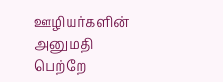ஊழியர்களின் அனுமதி பெற்றே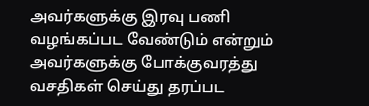அவர்களுக்கு இரவு பணி வழங்கப்பட வேண்டும் என்றும் அவர்களுக்கு போக்குவரத்து வசதிகள் செய்து தரப்பட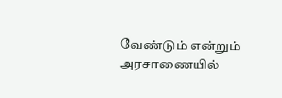வேண்டும் என்றும் அரசாணையில்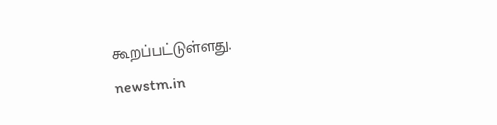கூறப்பட்டுள்ளது.
newstm.in